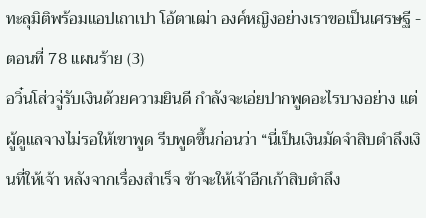ทะลุมิติพร้อมแอปเถาเปา โอ้ตาเฒ่า องค์หญิงอย่างเราขอเป็นเศรษฐี - ตอนที่ 78 แผนร้าย (3)
อวิ๋นโส่วจู่รับเงินด้วยความยินดี กำลังจะเอ่ยปากพูดอะไรบางอย่าง แต่ผู้ดูแลจางไม่รอให้เขาพูด รีบพูดขึ้นก่อนว่า “นี่เป็นเงินมัดจำสิบตำลึงเงินที่ให้เจ้า หลังจากเรื่องสำเร็จ ข้าจะให้เจ้าอีกเก้าสิบตำลึง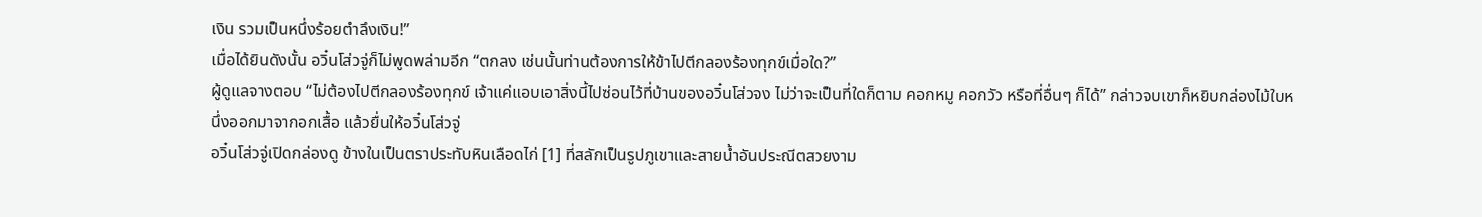เงิน รวมเป็นหนึ่งร้อยตำลึงเงิน!”
เมื่อได้ยินดังนั้น อวิ๋นโส่วจู่ก็ไม่พูดพล่ามอีก “ตกลง เช่นนั้นท่านต้องการให้ข้าไปตีกลองร้องทุกข์เมื่อใด?”
ผู้ดูแลจางตอบ “ไม่ต้องไปตีกลองร้องทุกข์ เจ้าแค่แอบเอาสิ่งนี้ไปซ่อนไว้ที่บ้านของอวิ๋นโส่วจง ไม่ว่าจะเป็นที่ใดก็ตาม คอกหมู คอกวัว หรือที่อื่นๆ ก็ได้” กล่าวจบเขาก็หยิบกล่องไม้ใบหนึ่งออกมาจากอกเสื้อ แล้วยื่นให้อวิ๋นโส่วจู่
อวิ๋นโส่วจู่เปิดกล่องดู ข้างในเป็นตราประทับหินเลือดไก่ [1] ที่สลักเป็นรูปภูเขาและสายน้ำอันประณีตสวยงาม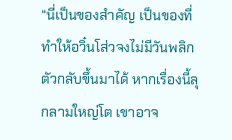“นี่เป็นของสำคัญ เป็นของที่ทำให้อวิ๋นโส่วจงไม่มีวันพลิกตัวกลับขึ้นมาได้ หากเรื่องนี้ลุกลามใหญ่โต เขาอาจ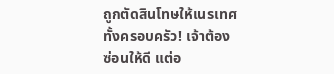ถูกตัดสินโทษให้เนรเทศทั้งครอบครัว! เจ้าต้องซ่อนให้ดี แต่อ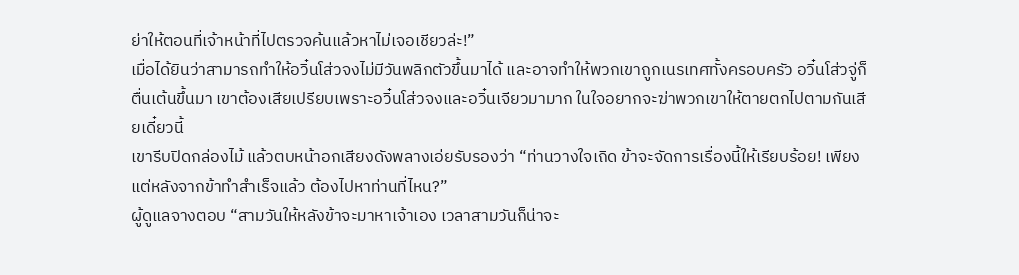ย่าให้ตอนที่เจ้าหน้าที่ไปตรวจค้นแล้วหาไม่เจอเชียวล่ะ!”
เมื่อได้ยินว่าสามารถทำให้อวิ๋นโส่วจงไม่มีวันพลิกตัวขึ้นมาได้ และอาจทำให้พวกเขาถูกเนรเทศทั้งครอบครัว อวิ๋นโส่วจู่ก็ตื่นเต้นขึ้นมา เขาต้องเสียเปรียบเพราะอวิ๋นโส่วจงและอวิ๋นเจียวมามาก ในใจอยากจะฆ่าพวกเขาให้ตายตกไปตามกันเสียเดี๋ยวนี้
เขารีบปิดกล่องไม้ แล้วตบหน้าอกเสียงดังพลางเอ่ยรับรองว่า “ท่านวางใจเถิด ข้าจะจัดการเรื่องนี้ให้เรียบร้อย! เพียงแต่หลังจากข้าทำสำเร็จแล้ว ต้องไปหาท่านที่ไหน?”
ผู้ดูแลจางตอบ “สามวันให้หลังข้าจะมาหาเจ้าเอง เวลาสามวันก็น่าจะ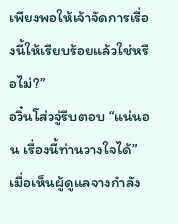เพียงพอให้เจ้าจัดการเรื่องนี้ให้เรียบร้อยแล้วใช่หรือไม่?”
อวิ๋นโส่วจู่รีบตอบ “แน่นอน เรื่องนี้ท่านวางใจได้”
เมื่อเห็นผู้ดูแลจางกำลัง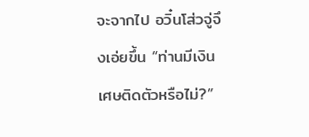จะจากไป อวิ๋นโส่วจู่จึงเอ่ยขึ้น “ท่านมีเงินเศษติดตัวหรือไม่?”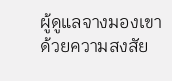ผู้ดูแลจางมองเขาด้วยความสงสัย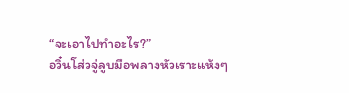“จะเอาไปทำอะไร?”
อวิ๋นโส่วจู่ลูบมือพลางหัวเราะแห้งๆ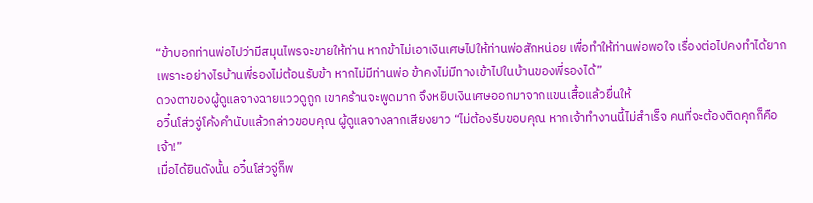“ข้าบอกท่านพ่อไปว่ามีสมุนไพรจะขายให้ท่าน หากข้าไม่เอาเงินเศษไปให้ท่านพ่อสักหน่อย เพื่อทำให้ท่านพ่อพอใจ เรื่องต่อไปคงทำได้ยาก เพราะอย่างไรบ้านพี่รองไม่ต้อนรับข้า หากไม่มีท่านพ่อ ข้าคงไม่มีทางเข้าไปในบ้านของพี่รองได้”
ดวงตาของผู้ดูแลจางฉายแววดูถูก เขาคร้านจะพูดมาก จึงหยิบเงินเศษออกมาจากแขนเสื้อแล้วยื่นให้
อวิ๋นโส่วจู่โค้งคำนับแล้วกล่าวขอบคุณ ผู้ดูแลจางลากเสียงยาว “ไม่ต้องรีบขอบคุณ หากเจ้าทำงานนี้ไม่สำเร็จ คนที่จะต้องติดคุกก็คือเจ้า!”
เมื่อได้ยินดังนั้น อวิ๋นโส่วจู่ก็พ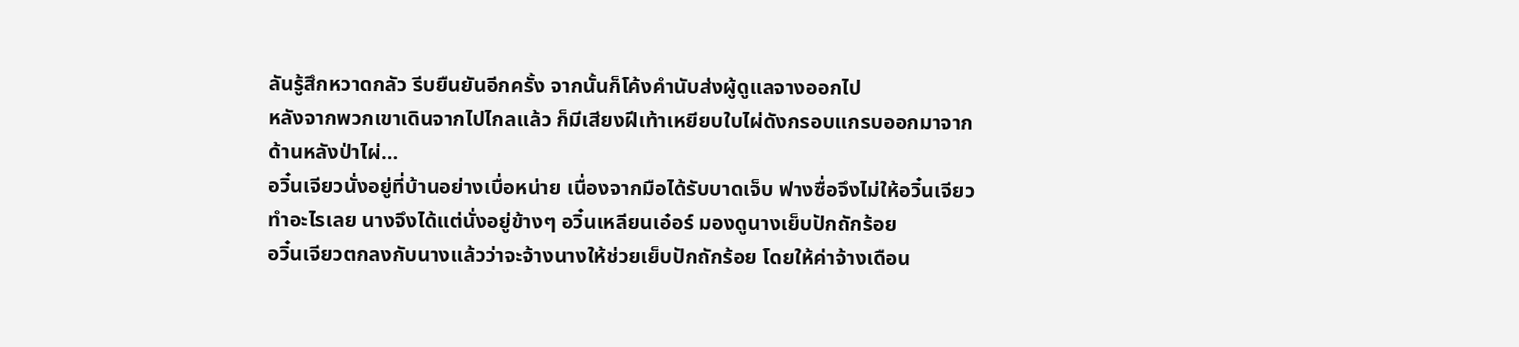ลันรู้สึกหวาดกลัว รีบยืนยันอีกครั้ง จากนั้นก็โค้งคำนับส่งผู้ดูแลจางออกไป
หลังจากพวกเขาเดินจากไปไกลแล้ว ก็มีเสียงฝีเท้าเหยียบใบไผ่ดังกรอบแกรบออกมาจากด้านหลังป่าไผ่…
อวิ๋นเจียวนั่งอยู่ที่บ้านอย่างเบื่อหน่าย เนื่องจากมือได้รับบาดเจ็บ ฟางซื่อจึงไม่ให้อวิ๋นเจียวทำอะไรเลย นางจึงได้แต่นั่งอยู่ข้างๆ อวิ๋นเหลียนเอ๋อร์ มองดูนางเย็บปักถักร้อย
อวิ๋นเจียวตกลงกับนางแล้วว่าจะจ้างนางให้ช่วยเย็บปักถักร้อย โดยให้ค่าจ้างเดือน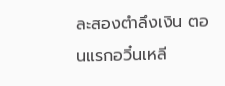ละสองตำลึงเงิน ตอนแรกอวิ๋นเหลี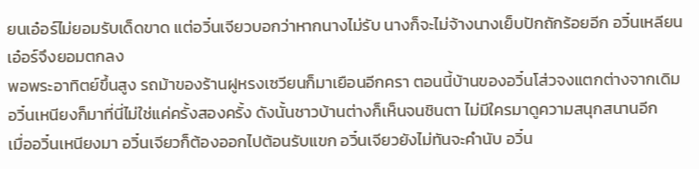ยนเอ๋อร์ไม่ยอมรับเด็ดขาด แต่อวิ๋นเจียวบอกว่าหากนางไม่รับ นางก็จะไม่จ้างนางเย็บปักถักร้อยอีก อวิ๋นเหลียนเอ๋อร์จึงยอมตกลง
พอพระอาทิตย์ขึ้นสูง รถม้าของร้านฝูหรงเซวียนก็มาเยือนอีกครา ตอนนี้บ้านของอวิ๋นโส่วจงแตกต่างจากเดิม อวิ๋นเหนียงก็มาที่นี่ไม่ใช่แค่ครั้งสองครั้ง ดังนั้นชาวบ้านต่างก็เห็นจนชินตา ไม่มีใครมาดูความสนุกสนานอีก
เมื่ออวิ๋นเหนียงมา อวิ๋นเจียวก็ต้องออกไปต้อนรับแขก อวิ๋นเจียวยังไม่ทันจะคำนับ อวิ๋น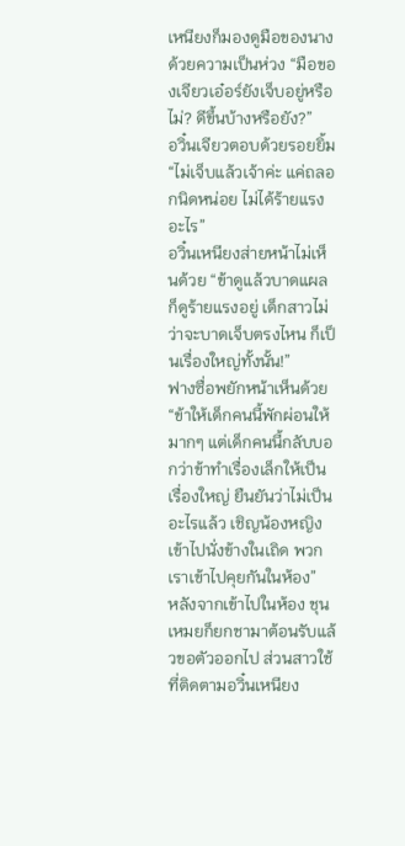เหนียงก็มองดูมือของนางด้วยความเป็นห่วง “มือของเจียวเอ๋อร์ยังเจ็บอยู่หรือไม่? ดีขึ้นบ้างหรือยัง?”
อวิ๋นเจียวตอบด้วยรอยยิ้ม “ไม่เจ็บแล้วเจ้าค่ะ แค่ถลอกนิดหน่อย ไม่ได้ร้ายแรงอะไร”
อวิ๋นเหนียงส่ายหน้าไม่เห็นด้วย “ข้าดูแล้วบาดแผลก็ดูร้ายแรงอยู่ เด็กสาวไม่ว่าจะบาดเจ็บตรงไหน ก็เป็นเรื่องใหญ่ทั้งนั้น!”
ฟางซื่อพยักหน้าเห็นด้วย “ข้าให้เด็กคนนี้พักผ่อนให้มากๆ แต่เด็กคนนี้กลับบอกว่าข้าทำเรื่องเล็กให้เป็นเรื่องใหญ่ ยืนยันว่าไม่เป็นอะไรแล้ว เชิญน้องหญิงเข้าไปนั่งข้างในเถิด พวกเราเข้าไปคุยกันในห้อง”
หลังจากเข้าไปในห้อง ชุนเหมยก็ยกชามาต้อนรับแล้วขอตัวออกไป ส่วนสาวใช้ที่ติดตามอวิ๋นเหนียง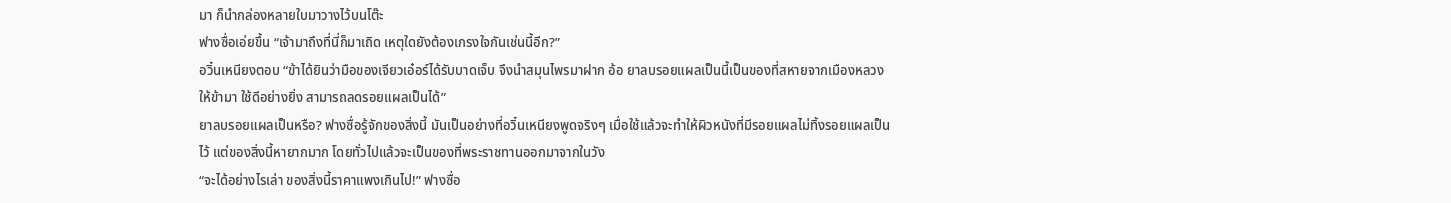มา ก็นำกล่องหลายใบมาวางไว้บนโต๊ะ
ฟางซื่อเอ่ยขึ้น “เจ้ามาถึงที่นี่ก็มาเถิด เหตุใดยังต้องเกรงใจกันเช่นนี้อีก?”
อวิ๋นเหนียงตอบ “ข้าได้ยินว่ามือของเจียวเอ๋อร์ได้รับบาดเจ็บ จึงนำสมุนไพรมาฝาก อ้อ ยาลบรอยแผลเป็นนี้เป็นของที่สหายจากเมืองหลวงให้ข้ามา ใช้ดีอย่างยิ่ง สามารถลดรอยแผลเป็นได้”
ยาลบรอยแผลเป็นหรือ? ฟางซื่อรู้จักของสิ่งนี้ มันเป็นอย่างที่อวิ๋นเหนียงพูดจริงๆ เมื่อใช้แล้วจะทำให้ผิวหนังที่มีรอยแผลไม่ทิ้งรอยแผลเป็นไว้ แต่ของสิ่งนี้หายากมาก โดยทั่วไปแล้วจะเป็นของที่พระราชทานออกมาจากในวัง
“จะได้อย่างไรเล่า ของสิ่งนี้ราคาแพงเกินไป!” ฟางซื่อ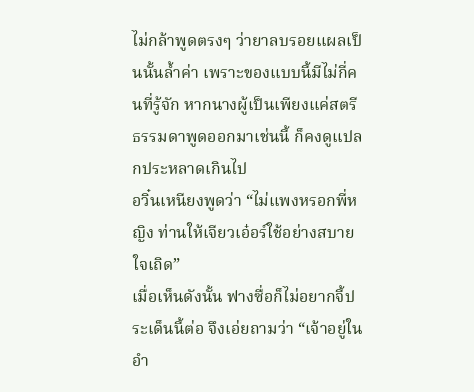ไม่กล้าพูดตรงๆ ว่ายาลบรอยแผลเป็นนั้นล้ำค่า เพราะของแบบนี้มีไม่กี่คนที่รู้จัก หากนางผู้เป็นเพียงแค่สตรีธรรมดาพูดออกมาเช่นนี้ ก็คงดูแปลกประหลาดเกินไป
อวิ๋นเหนียงพูดว่า “ไม่แพงหรอกพี่หญิง ท่านให้เจียวเอ๋อร์ใช้อย่างสบายใจเถิด”
เมื่อเห็นดังนั้น ฟางซื่อก็ไม่อยากจี้ประเด็นนี้ต่อ จึงเอ่ยถามว่า “เจ้าอยู่ในอำ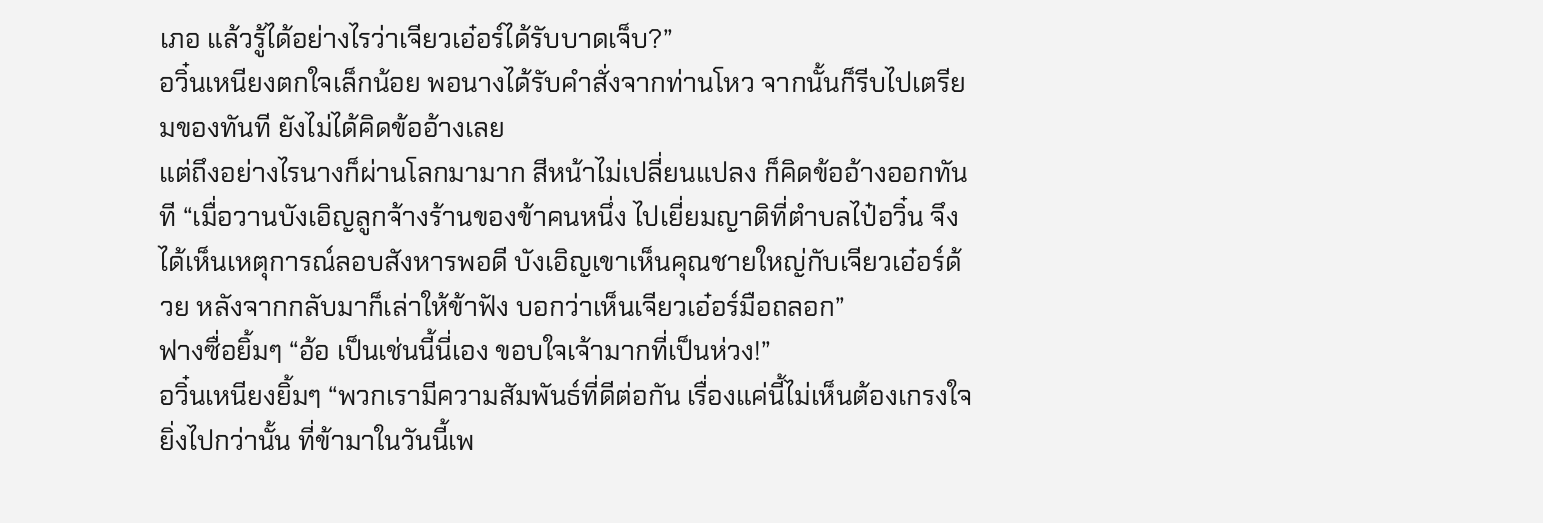เภอ แล้วรู้ได้อย่างไรว่าเจียวเอ๋อร์ได้รับบาดเจ็บ?”
อวิ๋นเหนียงตกใจเล็กน้อย พอนางได้รับคำสั่งจากท่านโหว จากนั้นก็รีบไปเตรียมของทันที ยังไม่ได้คิดข้ออ้างเลย
แต่ถึงอย่างไรนางก็ผ่านโลกมามาก สีหน้าไม่เปลี่ยนแปลง ก็คิดข้ออ้างออกทันที “เมื่อวานบังเอิญลูกจ้างร้านของข้าคนหนึ่ง ไปเยี่ยมญาติที่ตำบลไป๋อวิ๋น จึงได้เห็นเหตุการณ์ลอบสังหารพอดี บังเอิญเขาเห็นคุณชายใหญ่กับเจียวเอ๋อร์ด้วย หลังจากกลับมาก็เล่าให้ข้าฟัง บอกว่าเห็นเจียวเอ๋อร์มือถลอก”
ฟางซื่อยิ้มๆ “อ้อ เป็นเช่นนี้นี่เอง ขอบใจเจ้ามากที่เป็นห่วง!”
อวิ๋นเหนียงยิ้มๆ “พวกเรามีความสัมพันธ์ที่ดีต่อกัน เรื่องแค่นี้ไม่เห็นต้องเกรงใจ ยิ่งไปกว่านั้น ที่ข้ามาในวันนี้เพ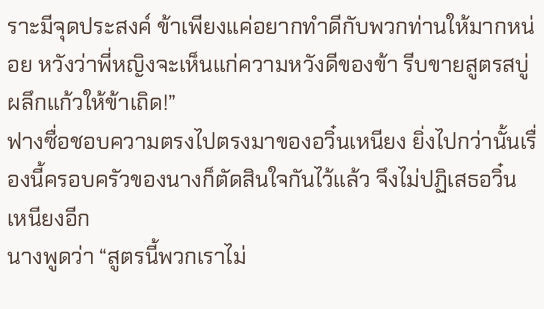ราะมีจุดประสงค์ ข้าเพียงแค่อยากทำดีกับพวกท่านให้มากหน่อย หวังว่าพี่หญิงจะเห็นแก่ความหวังดีของข้า รีบขายสูตรสบู่ผลึกแก้วให้ข้าเถิด!”
ฟางซื่อชอบความตรงไปตรงมาของอวิ๋นเหนียง ยิ่งไปกว่านั้นเรื่องนี้ครอบครัวของนางก็ตัดสินใจกันไว้แล้ว จึงไม่ปฏิเสธอวิ๋นเหนียงอีก
นางพูดว่า “สูตรนี้พวกเราไม่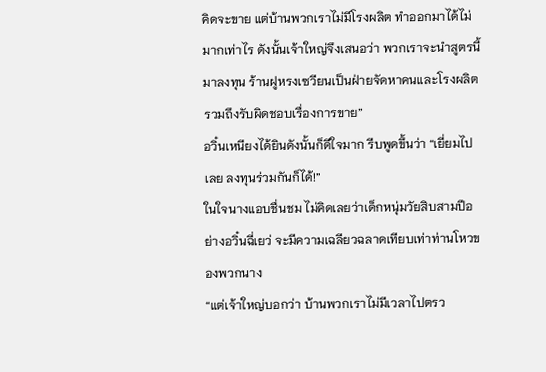คิดจะขาย แต่บ้านพวกเราไม่มีโรงผลิต ทำออกมาได้ไม่มากเท่าไร ดังนั้นเจ้าใหญ่จึงเสนอว่า พวกเราจะนำสูตรนี้มาลงทุน ร้านฝูหรงเซวียนเป็นฝ่ายจัดหาคนและโรงผลิต รวมถึงรับผิดชอบเรื่องการขาย”
อวิ๋นเหนียงได้ยินดังนั้นก็ดีใจมาก รีบพูดขึ้นว่า “เยี่ยมไปเลย ลงทุนร่วมกันก็ได้!”
ในใจนางแอบชื่นชม ไม่คิดเลยว่าเด็กหนุ่มวัยสิบสามปีอย่างอวิ๋นฉี่เยว่ จะมีความเฉลียวฉลาดเทียบเท่าท่านโหวของพวกนาง
“แต่เจ้าใหญ่บอกว่า บ้านพวกเราไม่มีเวลาไปตรว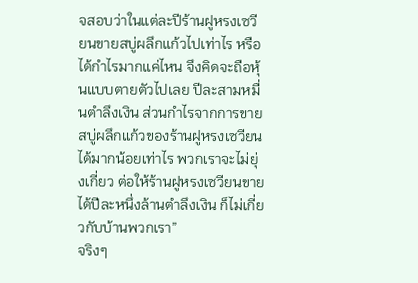จสอบว่าในแต่ละปีร้านฝูหรงเซวียนขายสบู่ผลึกแก้วไปเท่าไร หรือได้กำไรมากแค่ไหน จึงคิดจะถือหุ้นแบบตายตัวไปเลย ปีละสามหมื่นตำลึงเงิน ส่วนกำไรจากการขายสบู่ผลึกแก้วของร้านฝูหรงเซวียนได้มากน้อยเท่าไร พวกเราจะไม่ยุ่งเกี่ยว ต่อให้ร้านฝูหรงเซวียนขายได้ปีละหนึ่งล้านตำลึงเงิน ก็ไม่เกี่ยวกับบ้านพวกเรา”
จริงๆ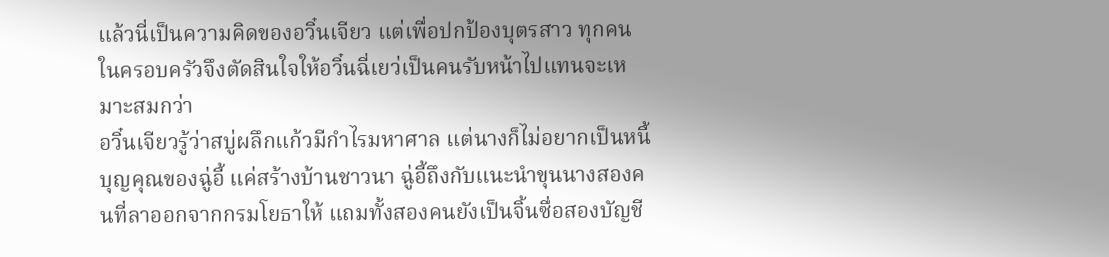แล้วนี่เป็นความคิดของอวิ๋นเจียว แต่เพื่อปกป้องบุตรสาว ทุกคนในครอบครัวจึงตัดสินใจให้อวิ๋นฉี่เยว่เป็นคนรับหน้าไปแทนจะเหมาะสมกว่า
อวิ๋นเจียวรู้ว่าสบู่ผลึกแก้วมีกำไรมหาศาล แต่นางก็ไม่อยากเป็นหนี้บุญคุณของฉู่อี้ แค่สร้างบ้านชาวนา ฉู่อี้ถึงกับแนะนำขุนนางสองคนที่ลาออกจากกรมโยธาให้ แถมทั้งสองคนยังเป็นจิ้นซื่อสองบัญชี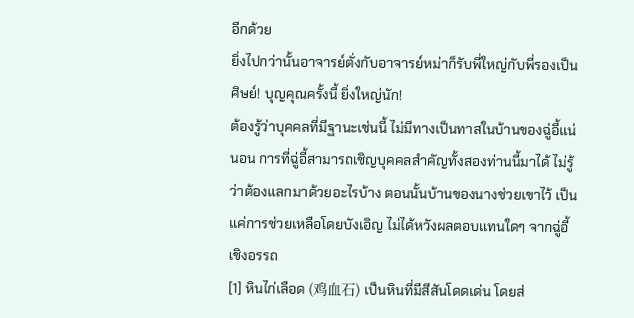อีกด้วย
ยิ่งไปกว่านั้นอาจารย์ตั่งกับอาจารย์หม่าก็รับพี่ใหญ่กับพี่รองเป็นศิษย์! บุญคุณครั้งนี้ ยิ่งใหญ่นัก!
ต้องรู้ว่าบุคคลที่มีฐานะเช่นนี้ ไม่มีทางเป็นทาสในบ้านของฉู่อี้แน่นอน การที่ฉู่อี้สามารถเชิญบุคคลสำคัญทั้งสองท่านนี้มาได้ ไม่รู้ว่าต้องแลกมาด้วยอะไรบ้าง ตอนนั้นบ้านของนางช่วยเขาไว้ เป็นแค่การช่วยเหลือโดยบังเอิญ ไม่ได้หวังผลตอบแทนใดๆ จากฉู่อี้
เชิงอรรถ
[1] หินไก่เลือด (鸡血石) เป็นหินที่มีสีสันโดดเด่น โดยส่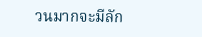วนมากจะมีลัก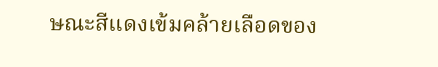ษณะสีแดงเข้มคล้ายเลือดของ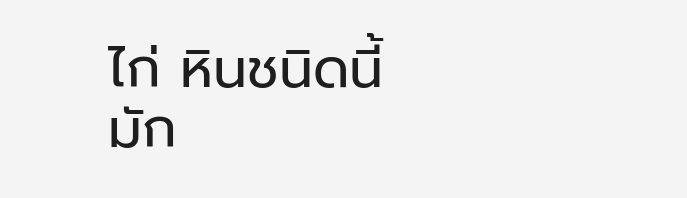ไก่ หินชนิดนี้มัก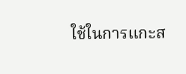ใช้ในการแกะส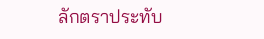ลักตราประทับ